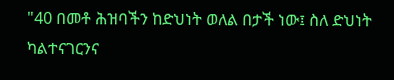"40 በመቶ ሕዝባችን ከድህነት ወለል በታች ነው፤ ስለ ድህነት ካልተናገርንና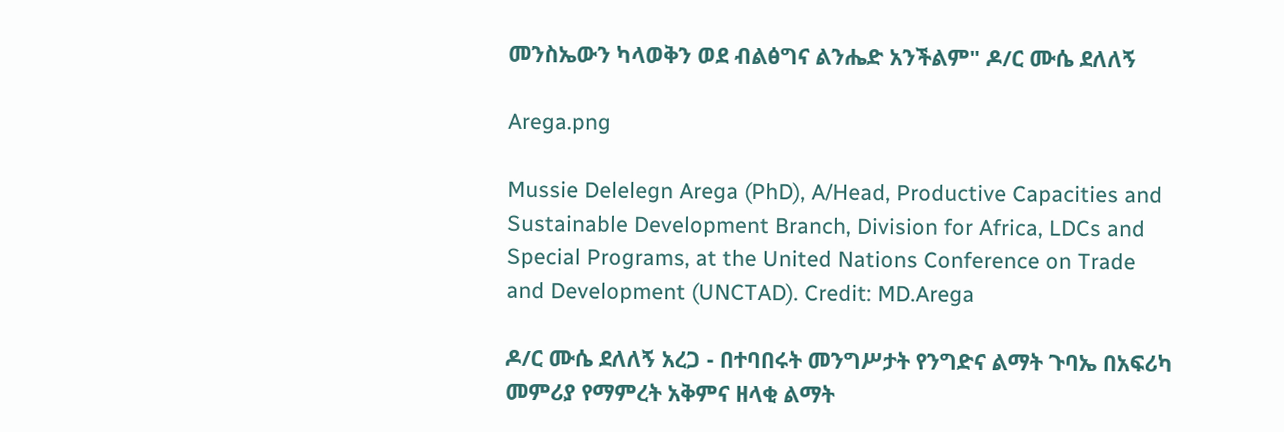መንስኤውን ካላወቅን ወደ ብልፅግና ልንሔድ አንችልም" ዶ/ር ሙሴ ደለለኝ

Arega.png

Mussie Delelegn Arega (PhD), A/Head, Productive Capacities and Sustainable Development Branch, Division for Africa, LDCs and Special Programs, at the United Nations Conference on Trade and Development (UNCTAD). Credit: MD.Arega

ዶ/ር ሙሴ ደለለኝ አረጋ - በተባበሩት መንግሥታት የንግድና ልማት ጉባኤ በአፍሪካ መምሪያ የማምረት አቅምና ዘላቂ ልማት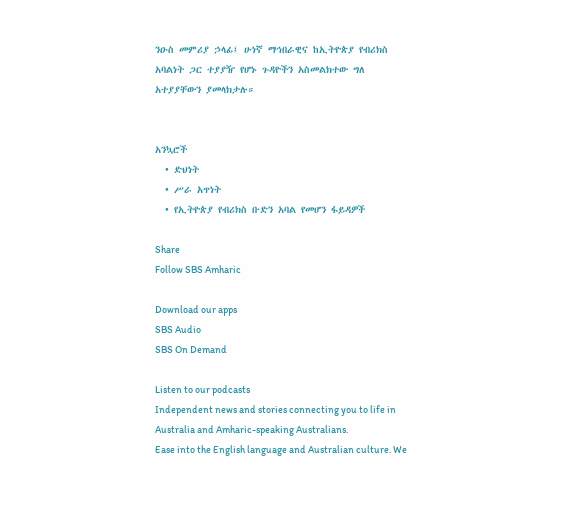ንዑስ መምሪያ ኃላፊ፤ ሁነኛ ማኅበራዊና ከኢትዮጵያ የብሪክስ አባልነት ጋር ተያያዥ የሆኑ ጉዳዮችን አስመልክተው ግለ አተያያቸውን ያመላክታሉ።


አንኳሮች
  • ድህነት
  • ሥራ አጥነት
  • የኢትዮጵያ የብሪክስ ቡድን አባል የመሆን ፋይዳዎች

Share
Follow SBS Amharic

Download our apps
SBS Audio
SBS On Demand

Listen to our podcasts
Independent news and stories connecting you to life in Australia and Amharic-speaking Australians.
Ease into the English language and Australian culture. We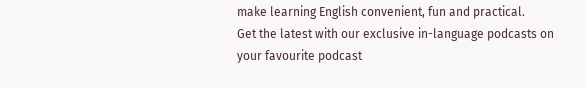make learning English convenient, fun and practical.
Get the latest with our exclusive in-language podcasts on your favourite podcast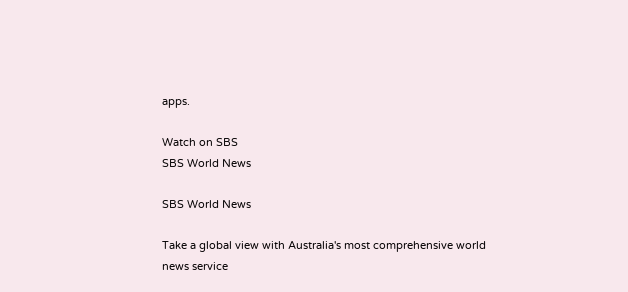apps.

Watch on SBS
SBS World News

SBS World News

Take a global view with Australia's most comprehensive world news service